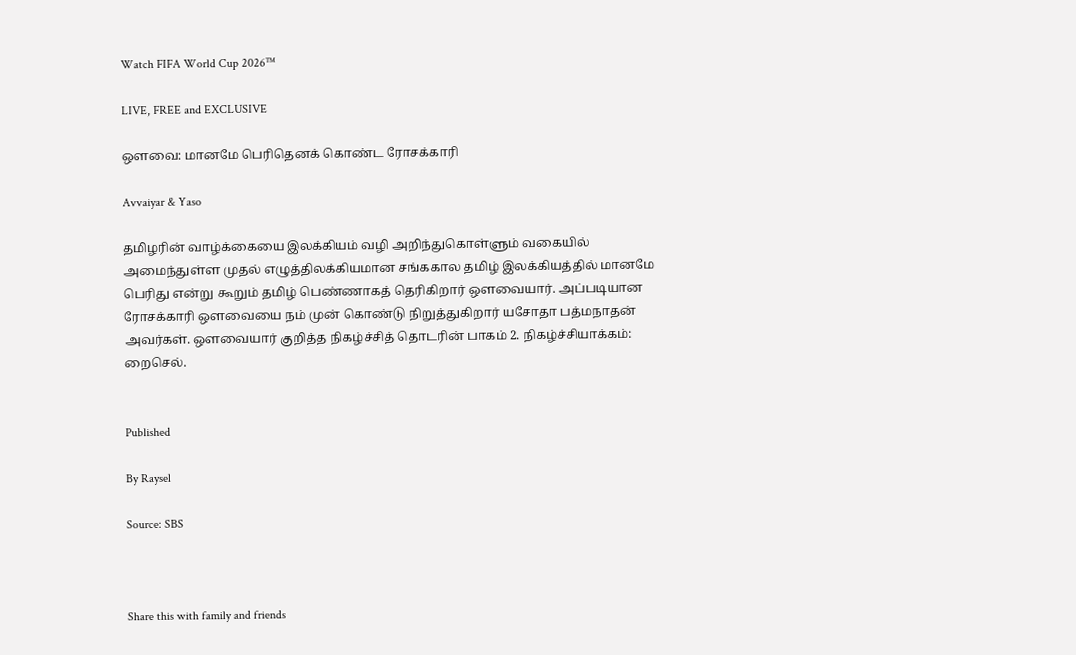Watch FIFA World Cup 2026™

LIVE, FREE and EXCLUSIVE

ஔவை: மானமே பெரிதெனக் கொண்ட ரோசக்காரி

Avvaiyar & Yaso

தமிழரின் வாழ்க்கையை இலக்கியம் வழி அறிந்துகொள்ளும் வகையில் அமைந்துள்ள முதல் எழுத்திலக்கியமான சங்ககால தமிழ் இலக்கியத்தில் மானமே பெரிது என்று கூறும் தமிழ் பெண்ணாகத் தெரிகிறார் ஒளவையார். அப்படியான ரோசக்காரி ஒளவையை நம் முன் கொண்டு நிறுத்துகிறார் யசோதா பத்மநாதன் அவர்கள். ஔவையார் குறித்த நிகழ்ச்சித் தொடரின் பாகம் 2. நிகழ்ச்சியாக்கம்: றைசெல்.


Published

By Raysel

Source: SBS



Share this with family and friends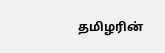தமிழரின்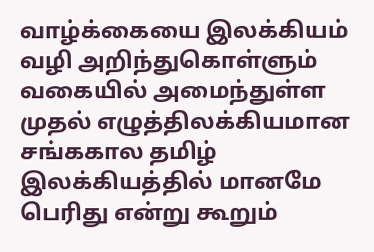வாழ்க்கையை இலக்கியம் வழி அறிந்துகொள்ளும் வகையில் அமைந்துள்ள முதல் எழுத்திலக்கியமான சங்ககால தமிழ் இலக்கியத்தில் மானமே பெரிது என்று கூறும்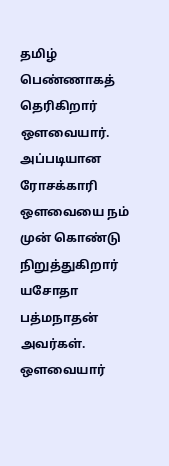தமிழ் பெண்ணாகத் தெரிகிறார் ஒளவையார். அப்படியான ரோசக்காரி ஒளவையை நம் முன் கொண்டு நிறுத்துகிறார் யசோதா பத்மநாதன் அவர்கள். ஔவையார்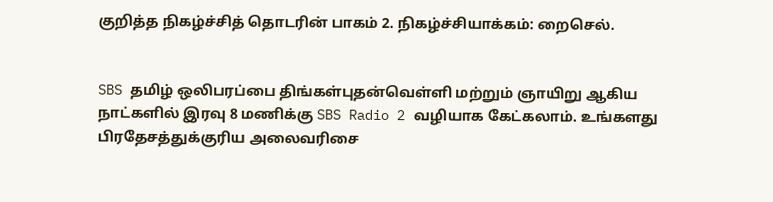குறித்த நிகழ்ச்சித் தொடரின் பாகம் 2. நிகழ்ச்சியாக்கம்: றைசெல்.


SBS தமிழ் ஒலிபரப்பை திங்கள்புதன்வெள்ளி மற்றும் ஞாயிறு ஆகிய நாட்களில் இரவு 8 மணிக்கு SBS Radio 2 வழியாக கேட்கலாம். உங்களது பிரதேசத்துக்குரிய அலைவரிசை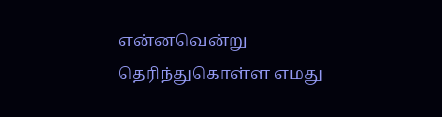என்னவென்று தெரிந்துகொள்ள எமது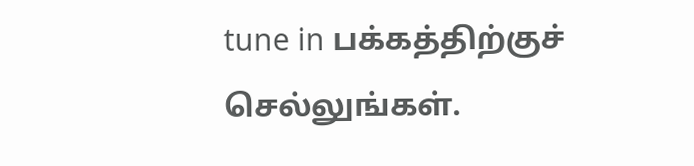tune in பக்கத்திற்குச் செல்லுங்கள்.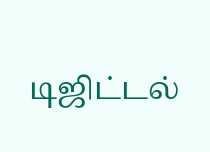டிஜிட்டல்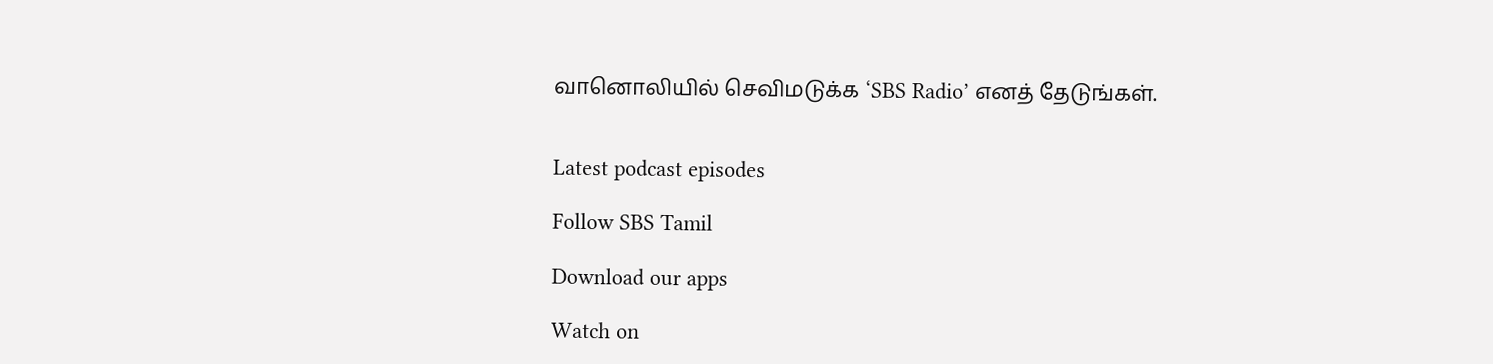வானொலியில் செவிமடுக்க ‘SBS Radio’ எனத் தேடுங்கள்.


Latest podcast episodes

Follow SBS Tamil

Download our apps

Watch on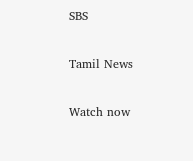SBS

Tamil News

Watch now